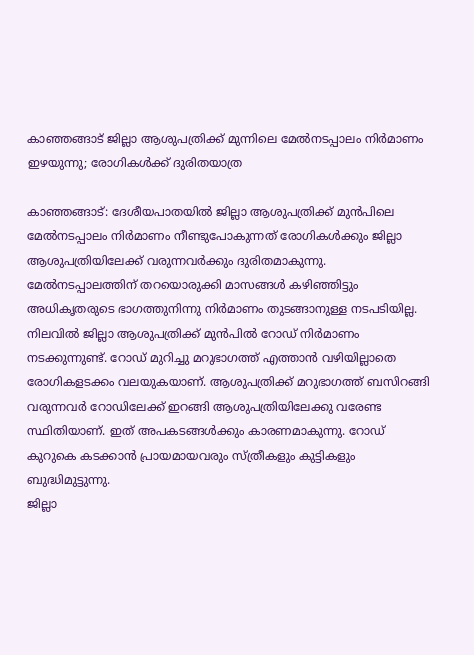കാഞ്ഞങ്ങാട് ജില്ലാ ആശുപത്രിക്ക് മുന്നിലെ മേൽനടപ്പാലം നിർമാണം ഇഴയുന്നു; രോഗികൾക്ക് ദുരിതയാത്ര

കാഞ്ഞങ്ങാട്: ദേശീയപാതയിൽ ജില്ലാ ആശുപത്രിക്ക് മുൻപിലെ മേൽനടപ്പാലം നിർമാണം നീണ്ടുപോകുന്നത് രോഗികൾക്കും ജില്ലാ ആശുപത്രിയിലേക്ക് വരുന്നവർക്കും ദുരിതമാകുന്നു. മേൽനടപ്പാലത്തിന് തറയൊരുക്കി മാസങ്ങൾ കഴിഞ്ഞിട്ടും അധികൃതരുടെ ഭാഗത്തുനിന്നു നിർമാണം തുടങ്ങാനുള്ള നടപടിയില്ല.
നിലവിൽ ജില്ലാ ആശുപത്രിക്ക് മുൻപിൽ റോഡ് നിർമാണം നടക്കുന്നുണ്ട്. റോഡ് മുറിച്ചു മറുഭാഗത്ത് എത്താൻ വഴിയില്ലാതെ രോഗികളടക്കം വലയുകയാണ്. ആശുപത്രിക്ക് മറുഭാഗത്ത് ബസിറങ്ങി വരുന്നവർ റോഡിലേക്ക് ഇറങ്ങി ആശുപത്രിയിലേക്കു വരേണ്ട സ്ഥിതിയാണ്. ഇത് അപകടങ്ങൾക്കും കാരണമാകുന്നു. റോഡ് കുറുകെ കടക്കാൻ പ്രായമായവരും സ്ത്രീകളും കുട്ടികളും ബുദ്ധിമുട്ടുന്നു.
ജില്ലാ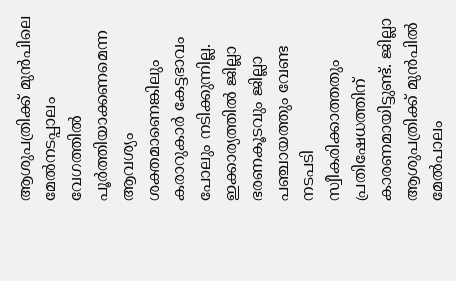ആശുപത്രിക്ക് മുൻപിലെ മേൽനടപ്പാലം വേഗത്തിൽ പൂർത്തിയാക്കണമെന്ന ആവശ്യം ശക്തമാണെങ്കിലും കരാറുകാർ കേട്ടഭാവം പോലും നടിക്കുന്നില്ല. ഇക്കാര്യത്തിൽ ജില്ലാ ഭരണകൂടവും ജില്ലാ പഞ്ചായത്തും വേണ്ട നടപടി സ്വീകരിക്കാത്തതും പ്രതിഷേധത്തിന് കാരണമായിട്ടുണ്ട്. ജില്ലാ ആശുപത്രിക്ക് മുൻപിൽ മേൽപാലം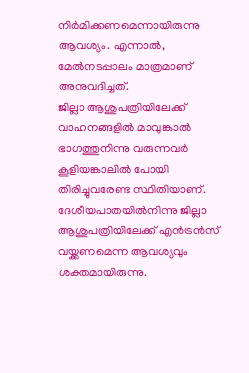നിർമിക്കണമെന്നായിരുന്നു ആവശ്യം. എന്നാൽ, മേൽനടപ്പാലം മാത്രമാണ് അനുവദിച്ചത്.
ജില്ലാ ആശുപത്രിയിലേക്ക് വാഹനങ്ങളിൽ മാവുങ്കാൽ ഭാഗത്തുനിന്നു വരുന്നവർ കൂളിയങ്കാലിൽ പോയി തിരിച്ചുവരേണ്ട സ്ഥിതിയാണ്. ദേശീയപാതയിൽനിന്നു ജില്ലാ ആശുപത്രിയിലേക്ക് എൻട്രൻസ് വയ്ക്കണമെന്ന ആവശ്യവും ശക്തമായിരുന്നു.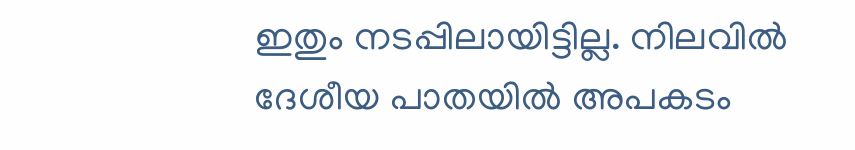ഇതും നടപ്പിലായിട്ടില്ല. നിലവിൽ ദേശീയ പാതയിൽ അപകടം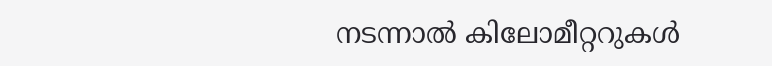നടന്നാൽ കിലോമീറ്ററുകൾ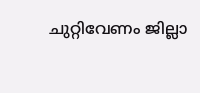ചുറ്റിവേണം ജില്ലാ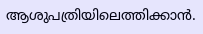ആശുപത്രിയിലെത്തിക്കാൻ.